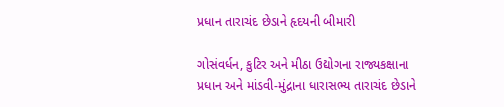પ્રધાન તારાચંદ છેડાને હૃદયની બીમારી

ગોસંવર્ધન, કુટિર અને મીઠા ઉદ્યોગના રાજ્યકક્ષાના પ્રધાન અને માંડવી-મુંદ્રાના ધારાસભ્ય તારાચંદ છેડાને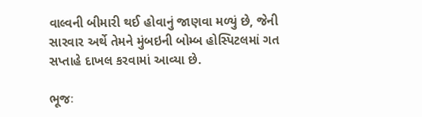વાલ્વની બીમારી થઈ હોવાનું જાણવા મળ્યું છે, જેની સારવાર અર્થે તેમને મુંબઇની બોમ્બ હોસ્પિટલમાં ગત સપ્તાહે દાખલ કરવામાં આવ્યા છે.

ભૂજઃ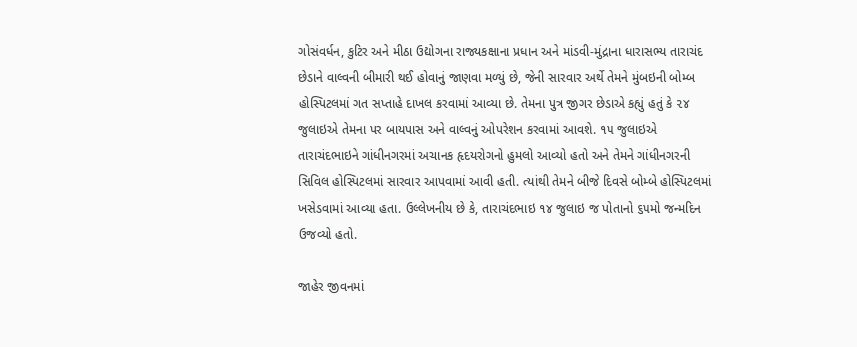ગોસંવર્ધન, કુટિર અને મીઠા ઉદ્યોગના રાજ્યકક્ષાના પ્રધાન અને માંડવી-મુંદ્રાના ધારાસભ્ય તારાચંદ છેડાને વાલ્વની બીમારી થઈ હોવાનું જાણવા મળ્યું છે, જેની સારવાર અર્થે તેમને મુંબઇની બોમ્બ હોસ્પિટલમાં ગત સપ્તાહે દાખલ કરવામાં આવ્યા છે. તેમના પુત્ર જીગર છેડાએ કહ્યું હતું કે ૨૪ જુલાઇએ તેમના પર બાયપાસ અને વાલ્વનું ઓપરેશન કરવામાં આવશે. ૧૫ જુલાઇએ તારાચંદભાઇને ગાંધીનગરમાં અચાનક હૃદયરોગનો હુમલો આવ્યો હતો અને તેમને ગાંધીનગરની સિવિલ હોસ્પિટલમાં સારવાર આપવામાં આવી હતી. ત્યાંથી તેમને બીજે દિવસે બોમ્બે હોસ્પિટલમાં ખસેડવામાં આવ્યા હતા. ઉલ્લેખનીય છે કે, તારાચંદભાઇ ૧૪ જુલાઇ જ પોતાનો ૬૫મો જન્મદિન ઉજવ્યો હતો.

જાહેર જીવનમાં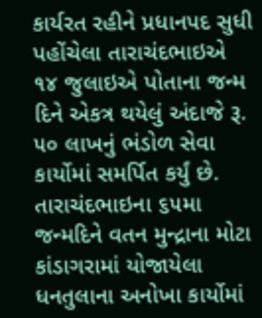કાર્યરત રહીને પ્રધાનપદ સુધી પહોંચેલા તારાચંદભાઇએ ૧૪ જુલાઇએ પોતાના જન્મ દિને એકત્ર થયેલું અંદાજે રૂ. ૫૦ લાખનું ભંડોળ સેવા કાર્યોમાં સમર્પિત કર્યું છે. તારાચંદભાઇના ૬૫મા જન્મદિને વતન મુન્દ્રાના મોટા કાંડાગરામાં યોજાયેલા ધનતુલાના અનોખા કાર્યોમાં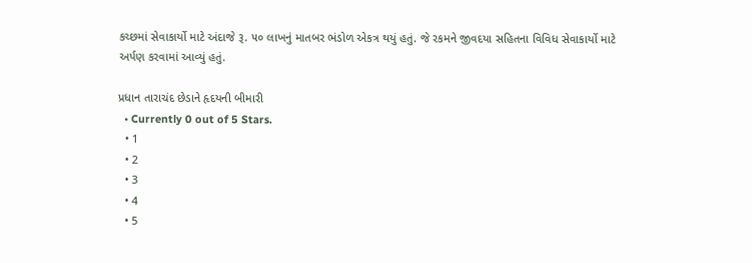કચ્છમાં સેવાકાર્યો માટે અંદાજે રૂ. ૫૦ લાખનું માતબર ભંડોળ એકત્ર થયું હતું. જે રકમને જીવદયા સહિતના વિવિધ સેવાકાર્યો માટે અર્પણ કરવામાં આવ્યું હતું.

પ્રધાન તારાચંદ છેડાને હૃદયની બીમારી
  • Currently 0 out of 5 Stars.
  • 1
  • 2
  • 3
  • 4
  • 5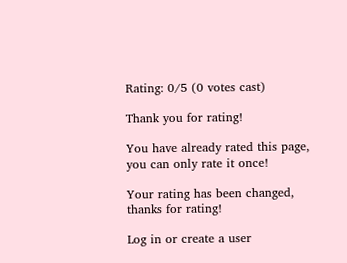Rating: 0/5 (0 votes cast)

Thank you for rating!

You have already rated this page, you can only rate it once!

Your rating has been changed, thanks for rating!

Log in or create a user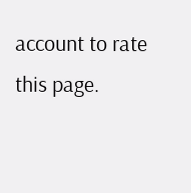account to rate this page.